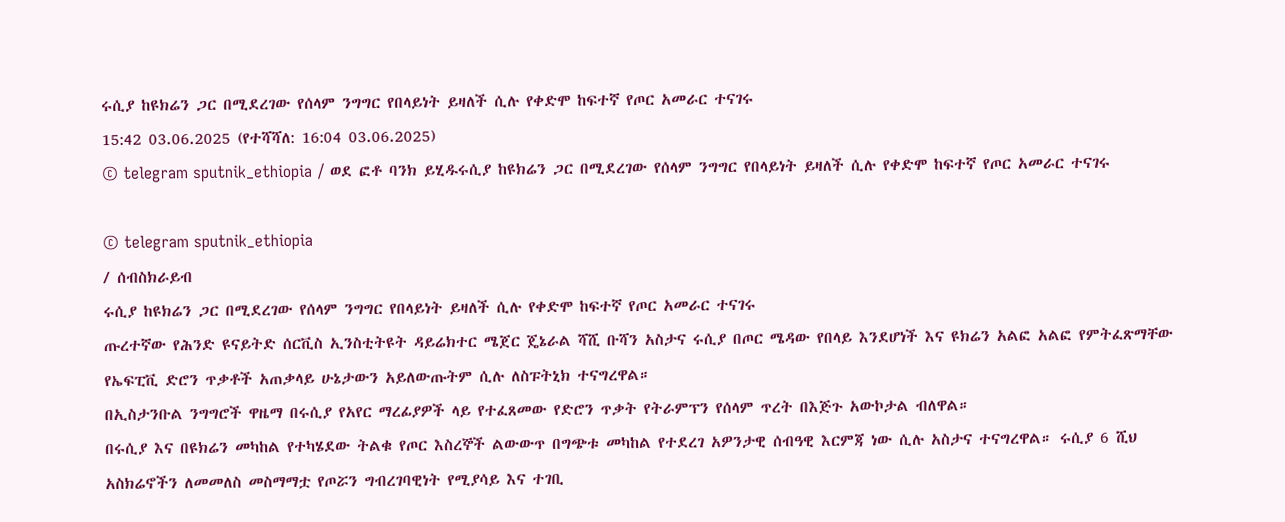ሩሲያ ከዩክሬን ጋር በሚደረገው የሰላም ንግግር የበላይነት ይዛለች ሲሉ የቀድሞ ከፍተኛ የጦር አመራር ተናገሩ
15:42 03.06.2025 (የተሻሻለ: 16:04 03.06.2025)
© telegram sputnik_ethiopia / ወደ ፎቶ ባንክ ይሂዱሩሲያ ከዩክሬን ጋር በሚደረገው የሰላም ንግግር የበላይነት ይዛለች ሲሉ የቀድሞ ከፍተኛ የጦር አመራር ተናገሩ

© telegram sputnik_ethiopia
/ ሰብስክራይብ
ሩሲያ ከዩክሬን ጋር በሚደረገው የሰላም ንግግር የበላይነት ይዛለች ሲሉ የቀድሞ ከፍተኛ የጦር አመራር ተናገሩ
ጡረተኛው የሕንድ ዩናይትድ ሰርቪስ ኢንስቲትዩት ዳይሬክተር ሜጀር ጄኔራል ሻሺ ቡሻን አስታና ሩሲያ በጦር ሜዳው የበላይ እንደሆነች እና ዩክሬን አልፎ አልፎ የምትፈጽማቸው የኤፍፒቪ ድሮን ጥቃቶች አጠቃላይ ሁኔታውን አይለውጡትም ሲሉ ለስፑትኒክ ተናግረዋል።
በኢስታንቡል ንግግሮች ዋዜማ በሩሲያ የአየር ማረፊያዎች ላይ የተፈጸመው የድሮን ጥቃት የትራምፕን የሰላም ጥረት በእጅጉ አውኮታል ብለዋል።
በሩሲያ እና በዩክሬን መካከል የተካሄደው ትልቁ የጦር እስረኞች ልውውጥ በግጭቱ መካከል የተደረገ አዎንታዊ ሰብዓዊ እርምጃ ነው ሲሉ አስታና ተናግረዋል። ሩሲያ 6 ሺህ አስክሬኖችን ለመመለስ መስማማቷ የጦሯን ግብረገባዊነት የሚያሳይ እና ተገቢ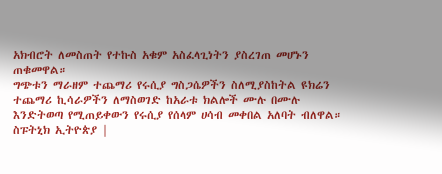አክብሮት ለመስጠት የተኩስ አቁም አስፈላጊነትን ያስረገጠ መሆኑን ጠቁመዋል።
ግጭቱን ማራዘም ተጨማሪ የሩሲያ ግስጋሴዎችን ስለሚያስከትል ዩክሬን ተጨማሪ ኪሳራዎችን ለማስወገድ ከአራቱ ክልሎች ሙሉ በሙሉ እንድትወጣ የሚጠይቀውን የሩሲያ የሰላም ሀሳብ መቀበል አለባት ብለዋል።
ስፑትኒክ ኢትዮጵያ |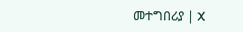መተግበሪያ | X